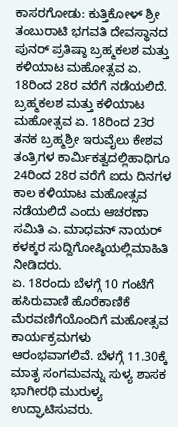ಕಾಸರಗೋಡು: ಕುತ್ತಿಕೋಳ್ ಶ್ರೀ ತಂಬುರಾಟಿ ಭಗವತಿ ದೇವಸ್ಥಾನದ ಪುನರ್ ಪ್ರತಿಷ್ಠಾ ಬ್ರಹ್ಮಕಲಶ ಮತ್ತು ಕಳಿಯಾಟ ಮಹೋತ್ಸವ ಏ. 18ರಿಂದ 28ರ ವರೆಗೆ ನಡೆಯಲಿದೆ. ಬ್ರಹ್ಮಕಲಶ ಮತ್ತು ಕಳಿಯಾಟ ಮಹೋತ್ಸವ ಏ. 18ರಿಂದ 23ರ ತನಕ ಬ್ರಹ್ಮಶ್ರೀ ಇರುವೈಲು ಕೇಶವ ತಂತ್ರಿಗಳ ಕಾರ್ಮಿಕತ್ವದಲ್ಲಿಹಾಧಿಗೂ 24ರಿಂದ 28ರ ವರೆಗೆ ಐದು ದಿನಗಳ ಕಾಲ ಕಳಿಯಾಟ ಮಹೋತ್ಸವ ನಡೆಯಲಿದೆ ಎಂದು ಆಚರಣಾ ಸಮಿತಿ ಎ. ಮಾಧವನ್ ನಾಯರ್ ಕಳಕ್ಕರ ಸುದ್ದಿಗೋಷ್ಠಿಯಲ್ಲಿಮಾಹಿತಿ ನೀಡಿದರು.
ಏ. 18ರಂದು ಬೆಳಗ್ಗೆ 10 ಗಂಟೆಗೆ ಹಸಿರುವಾಣಿ ಹೊರೆಕಾಣಿಕೆ ಮೆರವಣಿಗೆಯೊಂದಿಗೆ ಮಹೋತ್ಸವ ಕಾರ್ಯಕ್ರಮಗಳು ಆರಂಭವಾಗಲಿವೆ. ಬೆಳಗ್ಗೆ 11.30ಕ್ಕೆ ಮಾತೃ ಸಂಗಮವನ್ನು ಸುಳ್ಯ ಶಾಸಕ ಭಾಗೀರಥಿ ಮುರುಳ್ಯ ಉದ್ಘಾಟಿಸುವರು.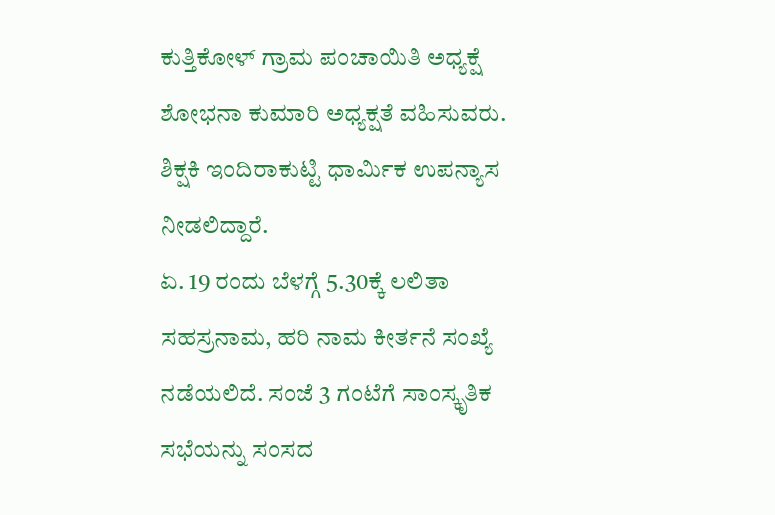ಕುತ್ತಿಕೋಳ್ ಗ್ರಾಮ ಪಂಚಾಯಿತಿ ಅಧ್ಯಕ್ಷೆ ಶೋಭನಾ ಕುಮಾರಿ ಅಧ್ಯಕ್ಷತೆ ವಹಿಸುವರು. ಶಿಕ್ಷಕಿ ಇಂದಿರಾಕುಟ್ಟಿ ಧಾರ್ಮಿಕ ಉಪನ್ಯಾಸ ನೀಡಲಿದ್ದಾರೆ.
ಏ. 19 ರಂದು ಬೆಳಗ್ಗೆ 5.30ಕ್ಕೆ ಲಲಿತಾ ಸಹಸ್ರನಾಮ, ಹರಿ ನಾಮ ಕೀರ್ತನೆ ಸಂಖ್ಯೆ ನಡೆಯಲಿದೆ. ಸಂಜೆ 3 ಗಂಟೆಗೆ ಸಾಂಸ್ಕೃತಿಕ ಸಭೆಯನ್ನು ಸಂಸದ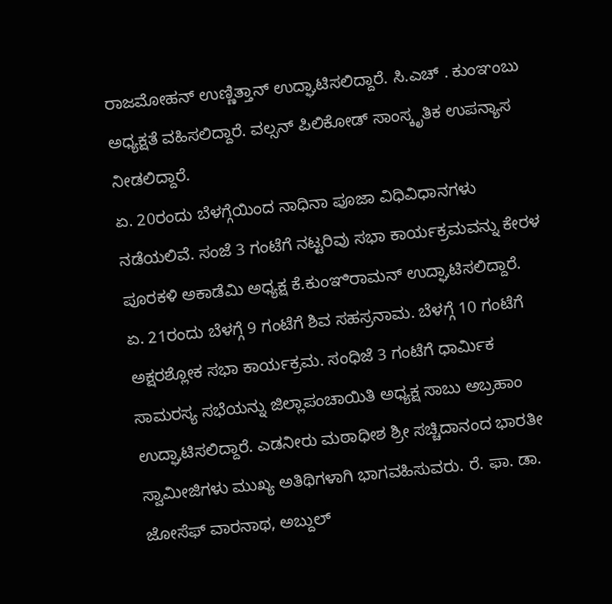ರಾಜಮೋಹನ್ ಉಣ್ಣಿತ್ತಾನ್ ಉದ್ಘಾಟಿಸಲಿದ್ದಾರೆ. ಸಿ.ಎಚ್ . ಕುಂಞಂಬು ಅಧ್ಯಕ್ಷತೆ ವಹಿಸಲಿದ್ದಾರೆ. ವಲ್ಸನ್ ಪಿಲಿಕೋಡ್ ಸಾಂಸ್ಕೃತಿಕ ಉಪನ್ಯಾಸ ನೀಡಲಿದ್ದಾರೆ.
ಏ. 20ರಂದು ಬೆಳಗ್ಗೆಯಿಂದ ನಾಧಿನಾ ಪೂಜಾ ವಿಧಿವಿಧಾನಗಳು ನಡೆಯಲಿವೆ. ಸಂಜೆ 3 ಗಂಟೆಗೆ ನಟ್ಟರಿವು ಸಭಾ ಕಾರ್ಯಕ್ರಮವನ್ನು ಕೇರಳ ಪೂರಕಳಿ ಅಕಾಡೆಮಿ ಅಧ್ಯಕ್ಷ ಕೆ.ಕುಂಞಿರಾಮನ್ ಉದ್ಘಾಟಿಸಲಿದ್ದಾರೆ.
ಏ. 21ರಂದು ಬೆಳಗ್ಗೆ 9 ಗಂಟೆಗೆ ಶಿವ ಸಹಸ್ರನಾಮ. ಬೆಳಗ್ಗೆ 10 ಗಂಟೆಗೆ ಅಕ್ಷರಶ್ಲೋಕ ಸಭಾ ಕಾರ್ಯಕ್ರಮ. ಸಂಧಿಜೆ 3 ಗಂಟೆಗೆ ಧಾರ್ಮಿಕ ಸಾಮರಸ್ಯ ಸಭೆಯನ್ನು ಜಿಲ್ಲಾಪಂಚಾಯಿತಿ ಅಧ್ಯಕ್ಷ ಸಾಬು ಅಬ್ರಹಾಂ ಉದ್ಘಾಟಿಸಲಿದ್ದಾರೆ. ಎಡನೀರು ಮಠಾಧೀಶ ಶ್ರೀ ಸಚ್ಚಿದಾನಂದ ಭಾರತೀ ಸ್ವಾಮೀಜಿಗಳು ಮುಖ್ಯ ಅತಿಥಿಗಳಾಗಿ ಭಾಗವಹಿಸುವರು. ರೆ. ಫಾ. ಡಾ. ಜೋಸೆಫ್ ವಾರನಾಥ, ಅಬ್ದುಲ್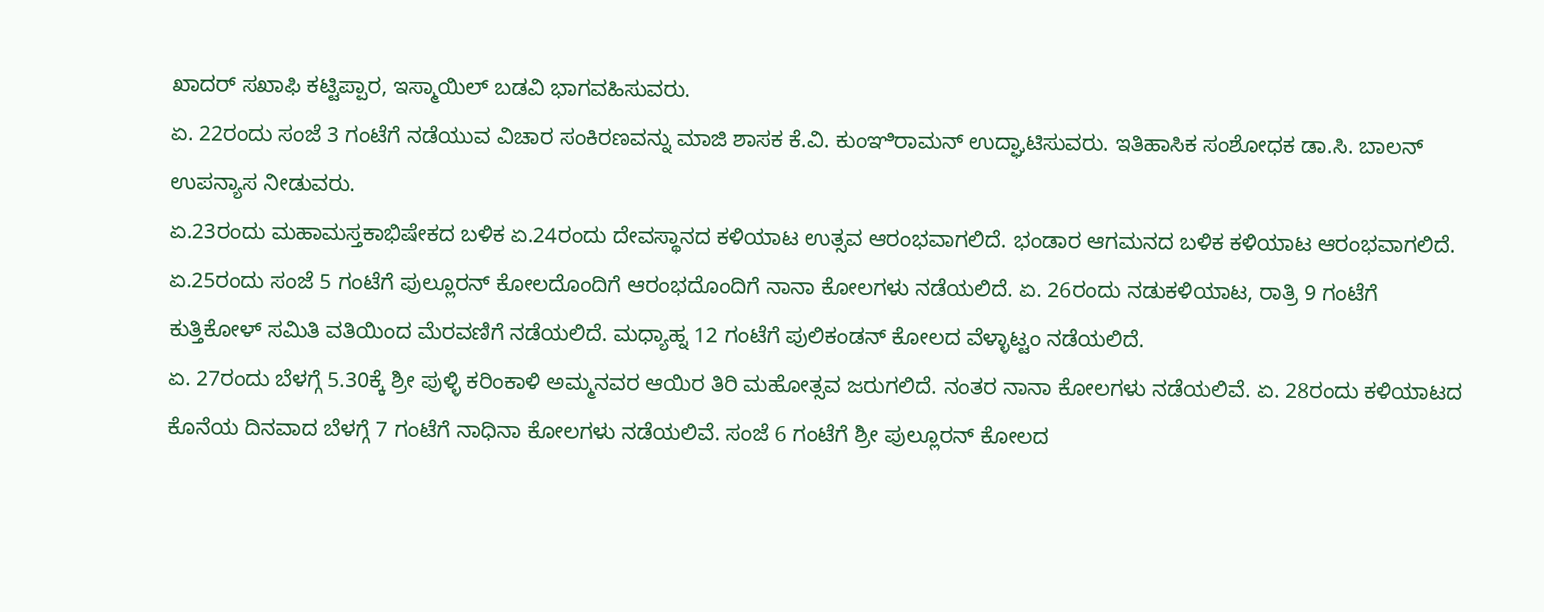ಖಾದರ್ ಸಖಾಫಿ ಕಟ್ಟಿಪ್ಪಾರ, ಇಸ್ಮಾಯಿಲ್ ಬಡವಿ ಭಾಗವಹಿಸುವರು.
ಏ. 22ರಂದು ಸಂಜೆ 3 ಗಂಟೆಗೆ ನಡೆಯುವ ವಿಚಾರ ಸಂಕಿರಣವನ್ನು ಮಾಜಿ ಶಾಸಕ ಕೆ.ವಿ. ಕುಂಞಿರಾಮನ್ ಉದ್ಘಾಟಿಸುವರು. ಇತಿಹಾಸಿಕ ಸಂಶೋಧಕ ಡಾ.ಸಿ. ಬಾಲನ್ ಉಪನ್ಯಾಸ ನೀಡುವರು.
ಏ.23ರಂದು ಮಹಾಮಸ್ತಕಾಭಿಷೇಕದ ಬಳಿಕ ಏ.24ರಂದು ದೇವಸ್ಥಾನದ ಕಳಿಯಾಟ ಉತ್ಸವ ಆರಂಭವಾಗಲಿದೆ. ಭಂಡಾರ ಆಗಮನದ ಬಳಿಕ ಕಳಿಯಾಟ ಆರಂಭವಾಗಲಿದೆ.
ಏ.25ರಂದು ಸಂಜೆ 5 ಗಂಟೆಗೆ ಪುಲ್ಲೂರನ್ ಕೋಲದೊಂದಿಗೆ ಆರಂಭದೊಂದಿಗೆ ನಾನಾ ಕೋಲಗಳು ನಡೆಯಲಿದೆ. ಏ. 26ರಂದು ನಡುಕಳಿಯಾಟ, ರಾತ್ರಿ 9 ಗಂಟೆಗೆ ಕುತ್ತಿಕೋಳ್ ಸಮಿತಿ ವತಿಯಿಂದ ಮೆರವಣಿಗೆ ನಡೆಯಲಿದೆ. ಮಧ್ಯಾಹ್ನ 12 ಗಂಟೆಗೆ ಪುಲಿಕಂಡನ್ ಕೋಲದ ವೆಳ್ಳಾಟ್ಟಂ ನಡೆಯಲಿದೆ.
ಏ. 27ರಂದು ಬೆಳಗ್ಗೆ 5.30ಕ್ಕೆ ಶ್ರೀ ಪುಳ್ಳಿ ಕರಿಂಕಾಳಿ ಅಮ್ಮನವರ ಆಯಿರ ತಿರಿ ಮಹೋತ್ಸವ ಜರುಗಲಿದೆ. ನಂತರ ನಾನಾ ಕೋಲಗಳು ನಡೆಯಲಿವೆ. ಏ. 28ರಂದು ಕಳಿಯಾಟದ ಕೊನೆಯ ದಿನವಾದ ಬೆಳಗ್ಗೆ 7 ಗಂಟೆಗೆ ನಾಧಿನಾ ಕೋಲಗಳು ನಡೆಯಲಿವೆ. ಸಂಜೆ 6 ಗಂಟೆಗೆ ಶ್ರೀ ಪುಲ್ಲೂರನ್ ಕೋಲದ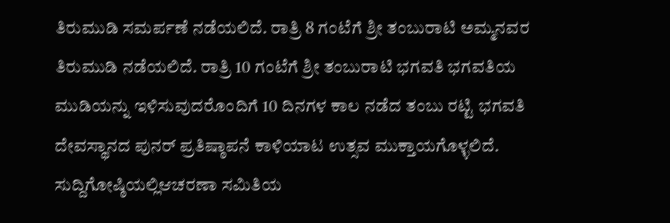ತಿರುಮುಡಿ ಸಮರ್ಪಣೆ ನಡೆಯಲಿದೆ. ರಾತ್ರಿ 8 ಗಂಟೆಗೆ ಶ್ರೀ ತಂಬುರಾಟಿ ಅಮ್ಮನವರ ತಿರುಮುಡಿ ನಡೆಯಲಿದೆ. ರಾತ್ರಿ 10 ಗಂಟೆಗೆ ಶ್ರೀ ತಂಬುರಾಟಿ ಭಗವತಿ ಭಗವತಿಯ ಮುಡಿಯನ್ನು ಇಳಿಸುವುದರೊಂದಿಗೆ 10 ದಿನಗಳ ಕಾಲ ನಡೆದ ತಂಬು ರಟ್ಟಿ ಭಗವತಿ ದೇವಸ್ಥಾನದ ಪುನರ್ ಪ್ರತಿಷ್ಠಾಪನೆ ಕಾಳಿಯಾಟ ಉತ್ಸವ ಮುಕ್ತಾಯಗೊಳ್ಳಲಿದೆ.
ಸುದ್ದಿಗೋಷ್ಠಿಯಲ್ಲಿಆಚರಣಾ ಸಮಿತಿಯ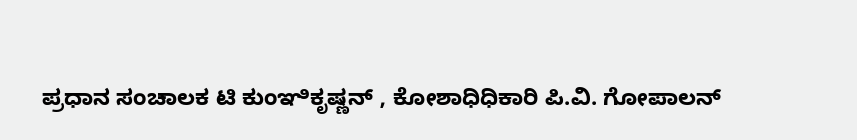ಪ್ರಧಾನ ಸಂಚಾಲಕ ಟಿ ಕುಂಞಿಕೃಷ್ಣನ್ , ಕೋಶಾಧಿಧಿಕಾರಿ ಪಿ.ವಿ. ಗೋಪಾಲನ್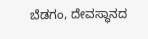ಬೆಡಗಂ, ದೇವಸ್ಥಾನದ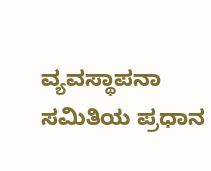ವ್ಯವಸ್ಥಾಪನಾ ಸಮಿತಿಯ ಪ್ರಧಾನ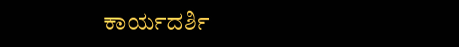ಕಾರ್ಯದರ್ಶಿ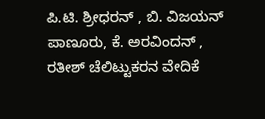ಪಿ.ಟಿ. ಶ್ರೀಧರನ್ , ಬಿ. ವಿಜಯನ್ ಪಾಣೂರು, ಕೆ. ಅರವಿಂದನ್ , ರತೀಶ್ ಚೆಲಿಟ್ಟುಕರನ ವೇದಿಕೆ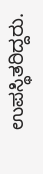ಉಪಸ್ಥಿತರಿದ್ದರು.